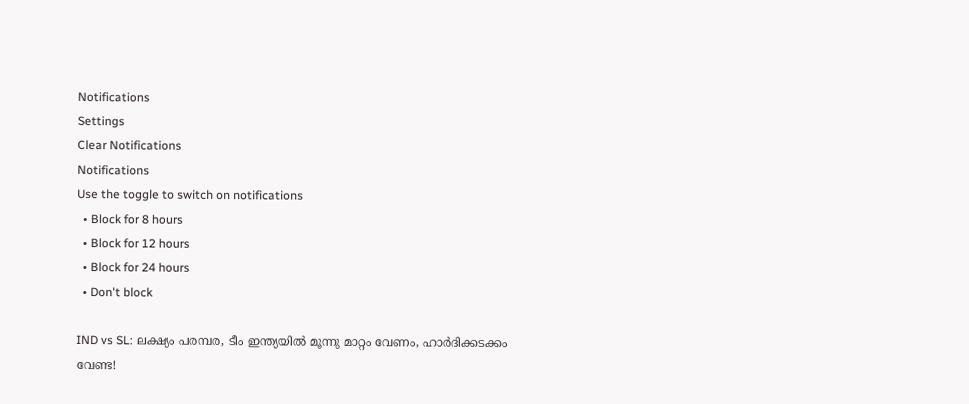Notifications
Settings
Clear Notifications
Notifications
Use the toggle to switch on notifications
  • Block for 8 hours
  • Block for 12 hours
  • Block for 24 hours
  • Don't block

IND vs SL: ലക്ഷ്യം പരമ്പര, ടീം ഇന്ത്യയില്‍ മൂന്നു മാറ്റം വേണം, ഹാര്‍ദിക്കടക്കം വേണ്ട!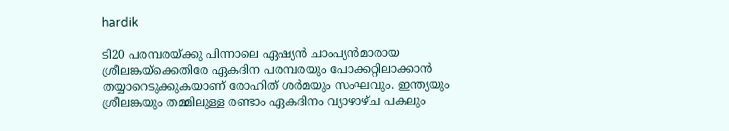hardik

ടി20 പരമ്പരയ്ക്കു പിന്നാലെ ഏഷ്യന്‍ ചാംപ്യന്‍മാരായ ശ്രീലങ്കയ്‌ക്കെതിരേ ഏകദിന പരമ്പരയും പോക്കറ്റിലാക്കാന്‍ തയ്യാറെടുക്കുകയാണ് രോഹിത് ശര്‍മയും സംഘവും. ഇന്ത്യയും ശ്രീലങ്കയും തമ്മിലുള്ള രണ്ടാം ഏകദിനം വ്യാഴാഴ്ച പകലും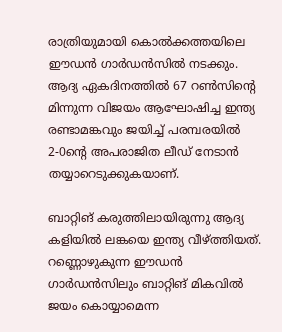രാത്രിയുമായി കൊല്‍ക്കത്തയിലെ ഈഡന്‍ ഗാര്‍ഡന്‍സില്‍ നടക്കും. ആദ്യ ഏകദിനത്തില്‍ 67 റണ്‍സിന്റെ മിന്നുന്ന വിജയം ആഘോഷിച്ച ഇന്ത്യ രണ്ടാമങ്കവും ജയിച്ച് പരമ്പരയില്‍ 2-0ന്റെ അപരാജിത ലീഡ് നേടാന്‍ തയ്യാറെടുക്കുകയാണ്.

ബാറ്റിങ് കരുത്തിലായിരുന്നു ആദ്യ കളിയില്‍ ലങ്കയെ ഇന്ത്യ വീഴ്ത്തിയത്. റണ്ണൊഴുകുന്ന ഈഡന്‍ ഗാര്‍ഡന്‍സിലും ബാറ്റിങ് മികവില്‍ ജയം കൊയ്യാമെന്ന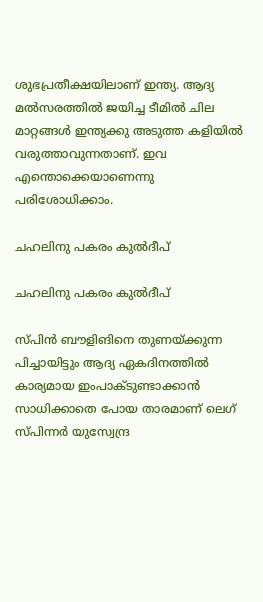ശുഭപ്രതീക്ഷയിലാണ് ഇന്ത്യ. ആദ്യ മല്‍സരത്തില്‍ ജയിച്ച ടീമില്‍ ചില മാറ്റങ്ങള്‍ ഇന്ത്യക്കു അടുത്ത കളിയില്‍ വരുത്താവുന്നതാണ്. ഇവ എന്തൊക്കെയാണെന്നു പരിശോധിക്കാം.

ചഹലിനു പകരം കുല്‍ദീപ്

ചഹലിനു പകരം കുല്‍ദീപ്

സ്പിന്‍ ബൗളിങിനെ തുണയ്ക്കുന്ന പിച്ചായിട്ടും ആദ്യ ഏകദിനത്തില്‍ കാര്യമായ ഇംപാക്ടുണ്ടാക്കാന്‍ സാധിക്കാതെ പോയ താരമാണ് ലെഗ് സ്പിന്നര്‍ യുസ്വേന്ദ്ര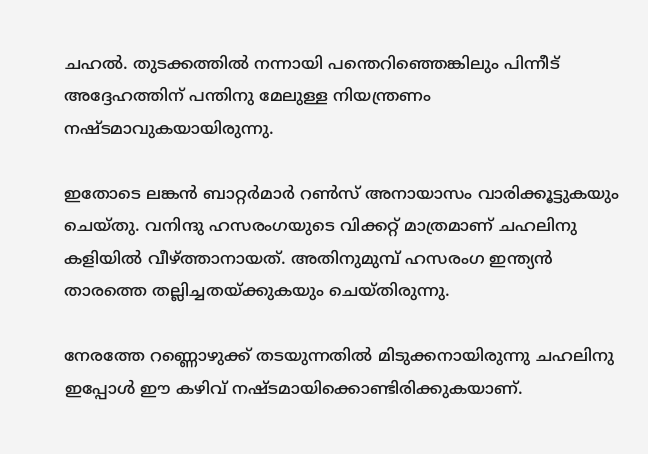ചഹല്‍. തുടക്കത്തില്‍ നന്നായി പന്തെറിഞ്ഞെങ്കിലും പിന്നീട് അദ്ദേഹത്തിന് പന്തിനു മേലുള്ള നിയന്ത്രണം നഷ്ടമാവുകയായിരുന്നു.

ഇതോടെ ലങ്കന്‍ ബാറ്റര്‍മാര്‍ റണ്‍സ് അനായാസം വാരിക്കൂട്ടുകയും ചെയ്തു. വനിന്ദു ഹസരംഗയുടെ വിക്കറ്റ് മാത്രമാണ് ചഹലിനു കളിയില്‍ വീഴ്ത്താനായത്. അതിനുമുമ്പ് ഹസരംഗ ഇന്ത്യന്‍ താരത്തെ തല്ലിച്ചതയ്ക്കുകയും ചെയ്തിരുന്നു.

നേരത്തേ റണ്ണൊഴുക്ക് തടയുന്നതില്‍ മിടുക്കനായിരുന്നു ചഹലിനു ഇപ്പോള്‍ ഈ കഴിവ് നഷ്ടമായിക്കൊണ്ടിരിക്കുകയാണ്.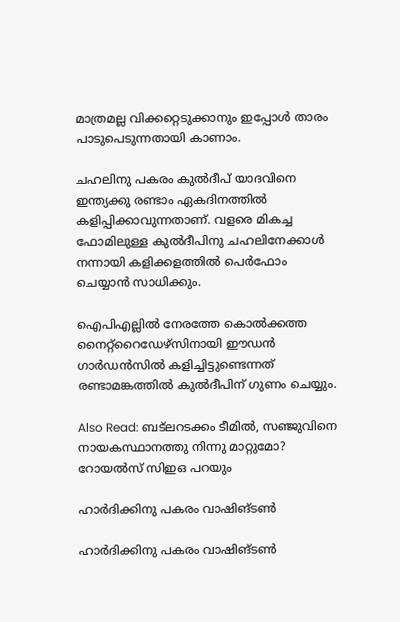മാത്രമല്ല വിക്കറ്റെടുക്കാനും ഇപ്പോള്‍ താരം പാടുപെടുന്നതായി കാണാം.

ചഹലിനു പകരം കുല്‍ദീപ് യാദവിനെ ഇന്ത്യക്കു രണ്ടാം ഏകദിനത്തില്‍ കളിപ്പിക്കാവുന്നതാണ്. വളരെ മികച്ച ഫോമിലുള്ള കുല്‍ദീപിനു ചഹലിനേക്കാള്‍ നന്നായി കളിക്കളത്തില്‍ പെര്‍ഫോം ചെയ്യാന്‍ സാധിക്കും.

ഐപിഎല്ലില്‍ നേരത്തേ കൊല്‍ക്കത്ത നൈറ്റ്‌റൈഡേഴ്‌സിനായി ഈഡന്‍ ഗാര്‍ഡന്‍സില്‍ കളിച്ചിട്ടുണ്ടെന്നത് രണ്ടാമങ്കത്തില്‍ കുല്‍ദീപിന് ഗുണം ചെയ്യും.

Also Read: ബട്‌ലറടക്കം ടീമില്‍, സഞ്ജുവിനെ നായകസ്ഥാനത്തു നിന്നു മാറ്റുമോ? റോയല്‍സ് സിഇഒ പറയും

ഹാര്‍ദിക്കിനു പകരം വാഷിങ്ടണ്‍

ഹാര്‍ദിക്കിനു പകരം വാഷിങ്ടണ്‍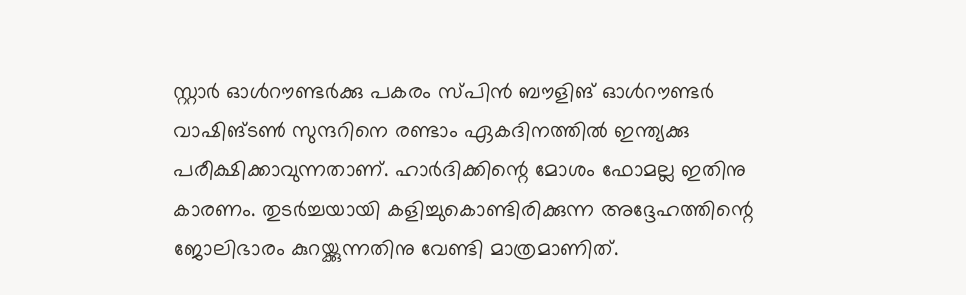സ്റ്റാര്‍ ഓള്‍റൗണ്ടര്‍ക്കു പകരം സ്പിന്‍ ബൗളിങ് ഓള്‍റൗണ്ടര്‍ വാഷിങ്ടണ്‍ സുന്ദറിനെ രണ്ടാം ഏകദിനത്തില്‍ ഇന്ത്യക്കു പരീക്ഷിക്കാവുന്നതാണ്. ഹാര്‍ദിക്കിന്റെ മോശം ഫോമല്ല ഇതിനു കാരണം. തുടര്‍ച്ചയായി കളിച്ചുകൊണ്ടിരിക്കുന്ന അദ്ദേഹത്തിന്റെ ജോലിഭാരം കുറയ്ക്കുന്നതിനു വേണ്ടി മാത്രമാണിത്.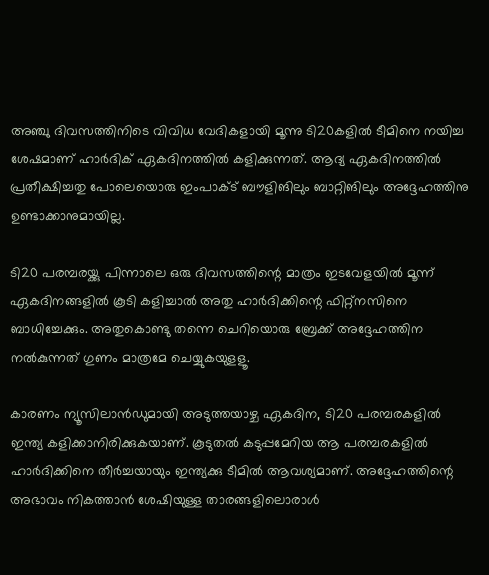അഞ്ചു ദിവസത്തിനിടെ വിവിധ വേദികളായി മൂന്നു ടി20കളില്‍ ടീമിനെ നയിച്ച ശേഷമാണ് ഹാര്‍ദിക് ഏകദിനത്തില്‍ കളിക്കുന്നത്. ആദ്യ ഏകദിനത്തില്‍ പ്രതീക്ഷിച്ചതു പോലെയൊരു ഇംപാക്ട് ബൗളിങിലും ബാറ്റിങിലും അദ്ദേഹത്തിനു ഉണ്ടാക്കാനുമായില്ല.

ടി20 പരമ്പരയ്ക്കു പിന്നാലെ ഒരു ദിവസത്തിന്റെ മാത്രം ഇടവേളയില്‍ മൂന്ന് ഏകദിനങ്ങളില്‍ കൂടി കളിച്ചാല്‍ അതു ഹാര്‍ദിക്കിന്റെ ഫിറ്റ്‌നസിനെ ബാധിച്ചേക്കും. അതുകൊണ്ടു തന്നെ ചെറിയൊരു ബ്രേക്ക് അദ്ദേഹത്തിന നല്‍കുന്നത് ഗുണം മാത്രമേ ചെയ്യുകയുളളൂ.

കാരണം ന്യൂസിലാന്‍ഡുമായി അടുത്തയാഴ്ച ഏകദിന, ടി20 പരമ്പരകളില്‍ ഇന്ത്യ കളിക്കാനിരിക്കുകയാണ്. കൂടുതല്‍ കടുപ്പമേറിയ ആ പരമ്പരകളില്‍ ഹാര്‍ദിക്കിനെ തീര്‍ച്ചയായും ഇന്ത്യക്കു ടീമില്‍ ആവശ്യമാണ്. അദ്ദേഹത്തിന്റെ അഭാവം നികത്താന്‍ ശേഷിയുള്ള താരങ്ങളിലൊരാള്‍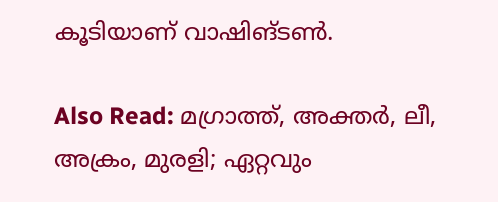കൂടിയാണ് വാഷിങ്ടണ്‍.

Also Read: മഗ്രാത്ത്, അക്തര്‍, ലീ, അക്രം, മുരളി; ഏറ്റവും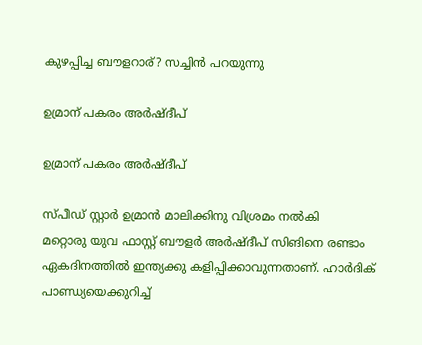കുഴപ്പിച്ച ബൗളറാര്? സച്ചിന്‍ പറയുന്നു

ഉമ്രാന് പകരം അര്‍ഷ്ദീപ്

ഉമ്രാന് പകരം അര്‍ഷ്ദീപ്

സ്പീഡ് സ്റ്റാര്‍ ഉമ്രാന്‍ മാലിക്കിനു വിശ്രമം നല്‍കി
മറ്റൊരു യുവ ഫാസ്റ്റ് ബൗളര്‍ അര്‍ഷ്ദീപ് സിങിനെ രണ്ടാം ഏകദിനത്തില്‍ ഇന്ത്യക്കു കളിപ്പിക്കാവുന്നതാണ്. ഹാര്‍ദിക് പാണ്ഡ്യയെക്കുറിച്ച്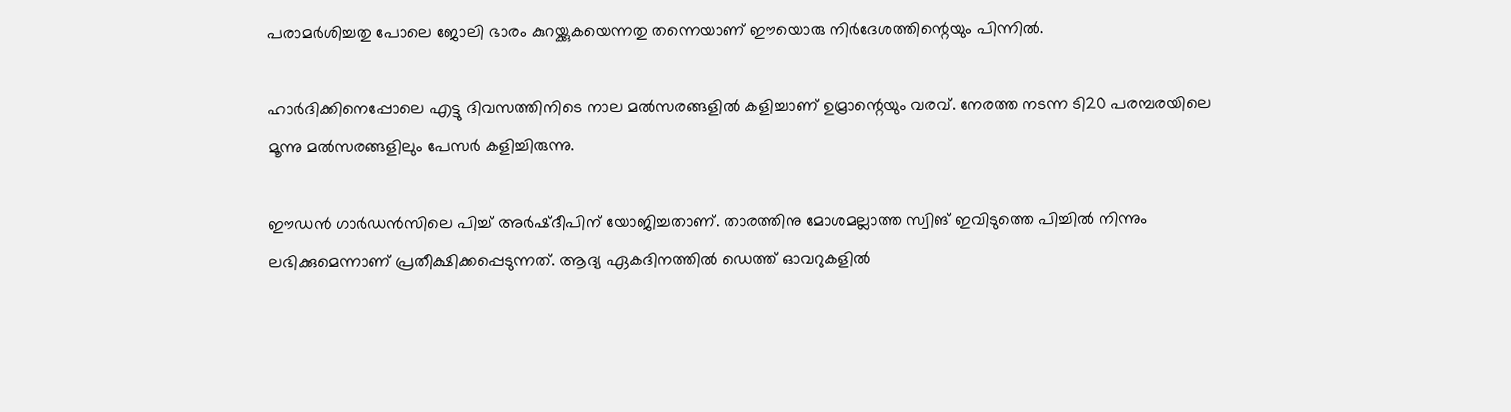പരാമര്‍ശിച്ചതു പോലെ ജോലി ഭാരം കുറയ്ക്കുകയെന്നതു തന്നെയാണ് ഈയൊരു നിര്‍ദേശത്തിന്റെയും പിന്നില്‍.

ഹാര്‍ദിക്കിനെപ്പോലെ എട്ടു ദിവസത്തിനിടെ നാല മല്‍സരങ്ങളില്‍ കളിച്ചാണ് ഉമ്രാന്റെയും വരവ്. നേരത്ത നടന്ന ടി20 പരമ്പരയിലെ മൂന്നു മല്‍സരങ്ങളിലും പേസര്‍ കളിച്ചിരുന്നു.

ഈഡന്‍ ഗാര്‍ഡന്‍സിലെ പിച്ച് അര്‍ഷ്ദീപിന് യോജിച്ചതാണ്. താരത്തിനു മോശമല്ലാത്ത സ്വിങ് ഇവിടുത്തെ പിച്ചില്‍ നിന്നും ലഭിക്കുമെന്നാണ് പ്രതീക്ഷിക്കപ്പെടുന്നത്. ആദ്യ ഏകദിനത്തില്‍ ഡെത്ത് ഓവറുകളില്‍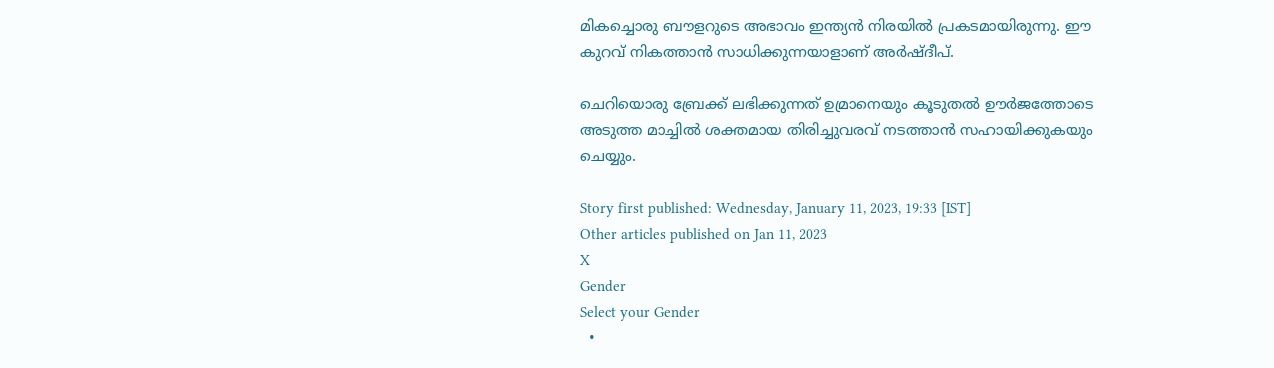മികച്ചൊരു ബൗളറുടെ അഭാവം ഇന്ത്യന്‍ നിരയില്‍ പ്രകടമായിരുന്നു. ഈ കുറവ് നികത്താന്‍ സാധിക്കുന്നയാളാണ് അര്‍ഷ്ദീപ്.

ചെറിയൊരു ബ്രേക്ക് ലഭിക്കുന്നത് ഉമ്രാനെയും കൂടുതല്‍ ഊര്‍ജത്തോടെ അടുത്ത മാച്ചില്‍ ശക്തമായ തിരിച്ചുവരവ് നടത്താന്‍ സഹായിക്കുകയും ചെയ്യും.

Story first published: Wednesday, January 11, 2023, 19:33 [IST]
Other articles published on Jan 11, 2023
X
Gender
Select your Gender
  •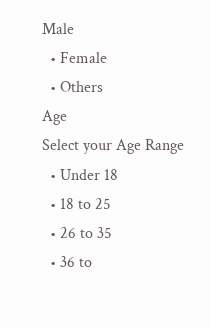Male
  • Female
  • Others
Age
Select your Age Range
  • Under 18
  • 18 to 25
  • 26 to 35
  • 36 to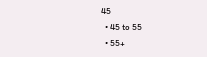45
  • 45 to 55
  • 55+